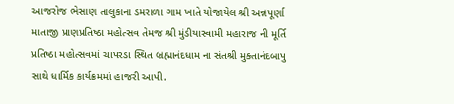આજરોજ ભેસાણ તાલુકાના ડમરાળા ગામ ખાતે યોજાયેલ શ્રી અન્નપૂર્ણા માતાજી પ્રાણપ્રતિષ્ઠા મહોત્સવ તેમજ શ્રી મુંડીયાસ્વામી મહારાજ ની મૂર્તિ પ્રતિષ્ઠા મહોત્સવમાં ચાપરડા સ્થિત બ્રહ્માનંદધામ ના સંતશ્રી મુક્તાનંદબાપુ સાથે ધાર્મિક કાર્યક્રમમાં હાજરી આપી.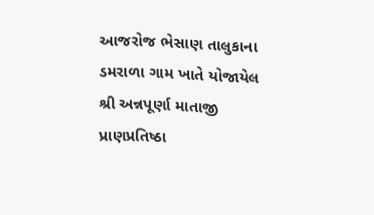આજરોજ ભેસાણ તાલુકાના ડમરાળા ગામ ખાતે યોજાયેલ શ્રી અન્નપૂર્ણા માતાજી પ્રાણપ્રતિષ્ઠા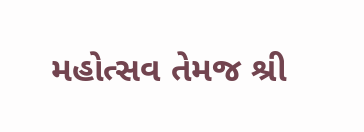મહોત્સવ તેમજ શ્રી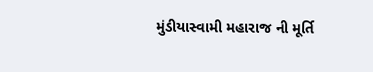મુંડીયાસ્વામી મહારાજ ની મૂર્તિ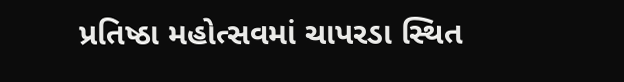પ્રતિષ્ઠા મહોત્સવમાં ચાપરડા સ્થિત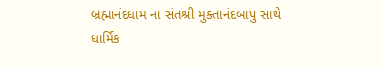બ્રહ્માનંદધામ ના સંતશ્રી મુક્તાનંદબાપુ સાથે ધાર્મિક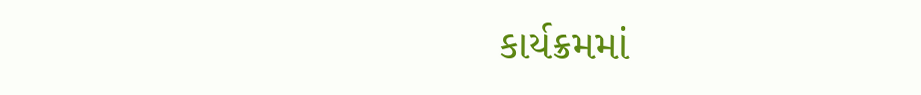કાર્યક્રમમાં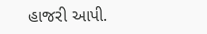હાજરી આપી.